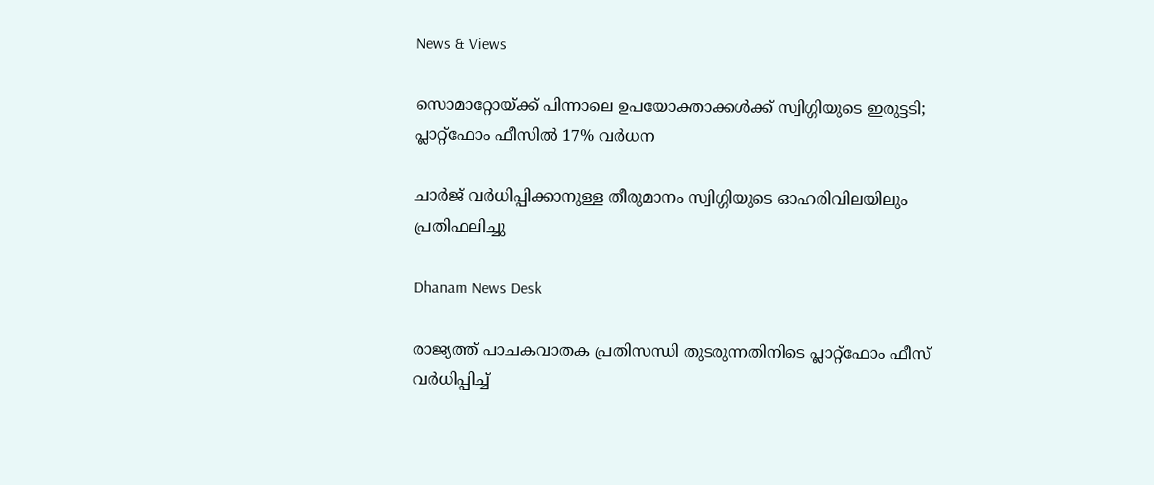News & Views

സൊമാറ്റോയ്ക്ക് പിന്നാലെ ഉപയോക്താക്കള്‍ക്ക് സ്വിഗ്ഗിയുടെ ഇരുട്ടടി; പ്ലാറ്റ്‌ഫോം ഫീസില്‍ 17% വര്‍ധന

ചാര്‍ജ് വര്‍ധിപ്പിക്കാനുള്ള തീരുമാനം സ്വിഗ്ഗിയുടെ ഓഹരിവിലയിലും പ്രതിഫലിച്ചു

Dhanam News Desk

രാജ്യത്ത് പാചകവാതക പ്രതിസന്ധി തുടരുന്നതിനിടെ പ്ലാറ്റ്‌ഫോം ഫീസ് വര്‍ധിപ്പിച്ച്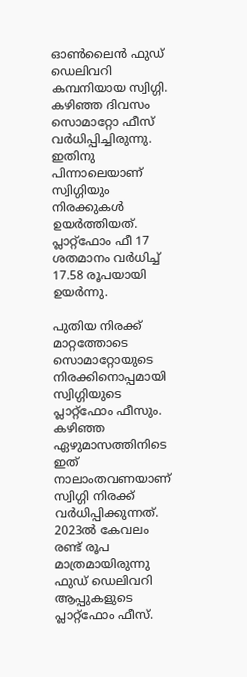ഓണ്‍ലൈന്‍ ഫുഡ് ഡെലിവറി കമ്പനിയായ സ്വിഗ്ഗി. കഴിഞ്ഞ ദിവസം സൊമാറ്റോ ഫീസ് വര്‍ധിപ്പിച്ചിരുന്നു. ഇതിനു പിന്നാലെയാണ് സ്വിഗ്ഗിയും നിരക്കുകള്‍ ഉയര്‍ത്തിയത്. പ്ലാറ്റ്‌ഫോം ഫീ 17 ശതമാനം വര്‍ധിച്ച് 17.58 രൂപയായി ഉയര്‍ന്നു.

പുതിയ നിരക്ക് മാറ്റത്തോടെ സൊമാറ്റോയുടെ നിരക്കിനൊപ്പമായി സ്വിഗ്ഗിയുടെ പ്ലാറ്റ്‌ഫോം ഫീസും. കഴിഞ്ഞ ഏഴുമാസത്തിനിടെ ഇത് നാലാംതവണയാണ് സ്വിഗ്ഗി നിരക്ക് വര്‍ധിപ്പിക്കുന്നത്. 2023ല്‍ കേവലം രണ്ട് രൂപ മാത്രമായിരുന്നു ഫുഡ് ഡെലിവറി ആപ്പുകളുടെ പ്ലാറ്റ്‌ഫോം ഫീസ്.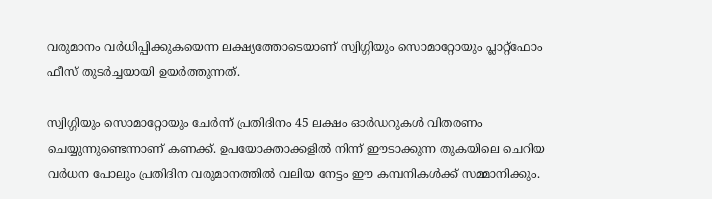വരുമാനം വര്‍ധിപ്പിക്കുകയെന്ന ലക്ഷ്യത്തോടെയാണ് സ്വിഗ്ഗിയും സൊമാറ്റോയും പ്ലാറ്റ്‌ഫോം ഫീസ് തുടര്‍ച്ചയായി ഉയര്‍ത്തുന്നത്.

സ്വിഗ്ഗിയും സൊമാറ്റോയും ചേര്‍ന്ന് പ്രതിദിനം 45 ലക്ഷം ഓര്‍ഡറുകള്‍ വിതരണം ചെയ്യുന്നുണ്ടെന്നാണ് കണക്ക്. ഉപയോക്താക്കളില്‍ നിന്ന് ഈടാക്കുന്ന തുകയിലെ ചെറിയ വര്‍ധന പോലും പ്രതിദിന വരുമാനത്തില്‍ വലിയ നേട്ടം ഈ കമ്പനികള്‍ക്ക് സമ്മാനിക്കും.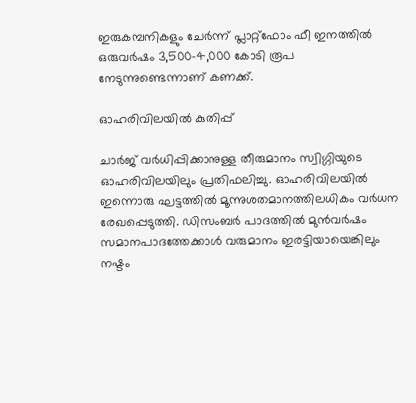ഇരുകമ്പനികളും ചേര്‍ന്ന് പ്ലാറ്റ്‌ഫോം ഫീ ഇനത്തില്‍ ഒരുവര്‍ഷം 3,500-4,000 കോടി രൂപ നേടുന്നുണ്ടെന്നാണ് കണക്ക്.

ഓഹരിവിലയില്‍ കുതിപ്പ്

ചാര്‍ജ് വര്‍ധിപ്പിക്കാനുള്ള തീരുമാനം സ്വിഗ്ഗിയുടെ ഓഹരിവിലയിലും പ്രതിഫലിച്ചു. ഓഹരിവിലയില്‍ ഇന്നൊരു ഘട്ടത്തില്‍ മൂന്നുശതമാനത്തിലധികം വര്‍ധന രേഖപ്പെടുത്തി. ഡിസംബര്‍ പാദത്തില്‍ മുന്‍വര്‍ഷം സമാനപാദത്തേക്കാള്‍ വരുമാനം ഇരട്ടിയായെങ്കിലും നഷ്ടം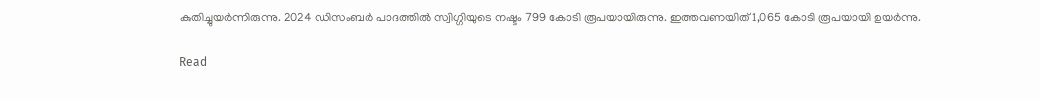കുതിച്ചുയര്‍ന്നിരുന്നു. 2024 ഡിസംബര്‍ പാദത്തില്‍ സ്വിഗ്ഗിയുടെ നഷ്ടം 799 കോടി രൂപയായിരുന്നു. ഇത്തവണയിത് 1,065 കോടി രൂപയായി ഉയര്‍ന്നു.

Read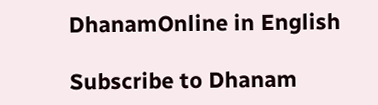DhanamOnline in English

Subscribe to Dhanam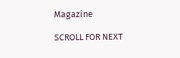Magazine

SCROLL FOR NEXT